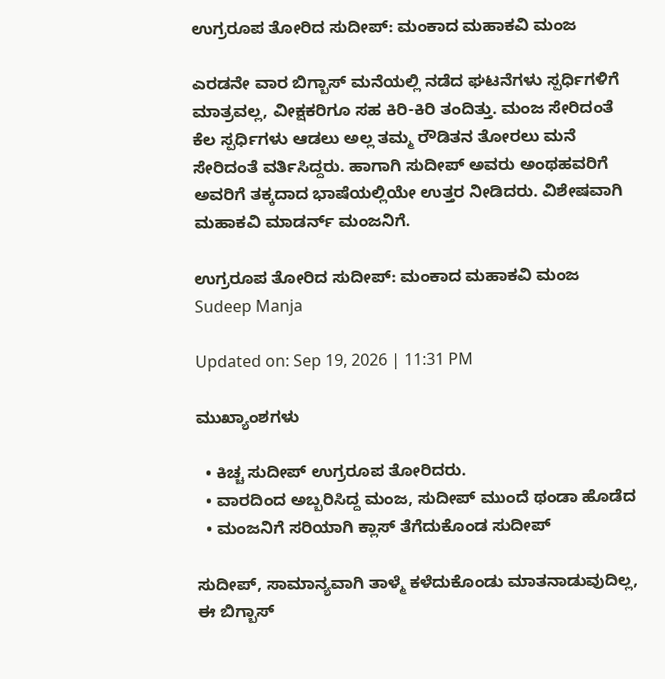ಉಗ್ರರೂಪ ತೋರಿದ ಸುದೀಪ್: ಮಂಕಾದ ಮಹಾಕವಿ ಮಂಜ

ಎರಡನೇ ವಾರ ಬಿಗ್ಬಾಸ್ ಮನೆಯಲ್ಲಿ ನಡೆದ ಘಟನೆಗಳು ಸ್ಪರ್ಧಿಗಳಿಗೆ ಮಾತ್ರವಲ್ಲ, ವೀಕ್ಷಕರಿಗೂ ಸಹ ಕಿರಿ-ಕಿರಿ ತಂದಿತ್ತು. ಮಂಜ ಸೇರಿದಂತೆ ಕೆಲ ಸ್ಪರ್ಧಿಗಳು ಆಡಲು ಅಲ್ಲ ತಮ್ಮ ರೌಡಿತನ ತೋರಲು ಮನೆ ಸೇರಿದಂತೆ ವರ್ತಿಸಿದ್ದರು. ಹಾಗಾಗಿ ಸುದೀಪ್ ಅವರು ಅಂಥಹವರಿಗೆ ಅವರಿಗೆ ತಕ್ಕದಾದ ಭಾಷೆಯಲ್ಲಿಯೇ ಉತ್ತರ ನೀಡಿದರು. ವಿಶೇಷವಾಗಿ ಮಹಾಕವಿ ಮಾಡರ್ನ್ ಮಂಜನಿಗೆ.

ಉಗ್ರರೂಪ ತೋರಿದ ಸುದೀಪ್: ಮಂಕಾದ ಮಹಾಕವಿ ಮಂಜ
Sudeep Manja

Updated on: Sep 19, 2026 | 11:31 PM

ಮುಖ್ಯಾಂಶಗಳು

  • ಕಿಚ್ಚ ಸುದೀಪ್ ಉಗ್ರರೂಪ ತೋರಿದರು.
  • ವಾರದಿಂದ ಅಬ್ಬರಿಸಿದ್ದ ಮಂಜ, ಸುದೀಪ್ ಮುಂದೆ ಥಂಡಾ ಹೊಡೆದ
  • ಮಂಜನಿಗೆ ಸರಿಯಾಗಿ ಕ್ಲಾಸ್ ತೆಗೆದುಕೊಂಡ ಸುದೀಪ್

ಸುದೀಪ್, ಸಾಮಾನ್ಯವಾಗಿ ತಾಳ್ಮೆ ಕಳೆದುಕೊಂಡು ಮಾತನಾಡುವುದಿಲ್ಲ, ಈ ಬಿಗ್ಬಾಸ್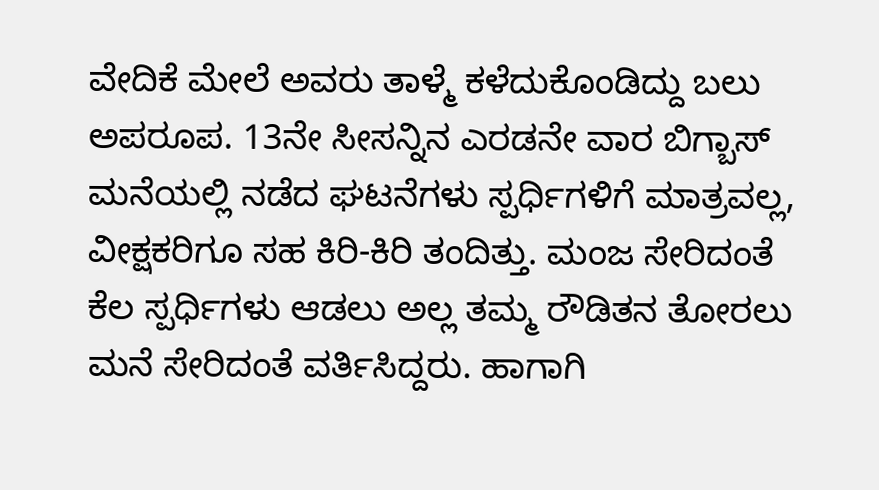ವೇದಿಕೆ ಮೇಲೆ ಅವರು ತಾಳ್ಮೆ ಕಳೆದುಕೊಂಡಿದ್ದು ಬಲು ಅಪರೂಪ. 13ನೇ ಸೀಸನ್ನಿನ ಎರಡನೇ ವಾರ ಬಿಗ್ಬಾಸ್ ಮನೆಯಲ್ಲಿ ನಡೆದ ಘಟನೆಗಳು ಸ್ಪರ್ಧಿಗಳಿಗೆ ಮಾತ್ರವಲ್ಲ, ವೀಕ್ಷಕರಿಗೂ ಸಹ ಕಿರಿ-ಕಿರಿ ತಂದಿತ್ತು. ಮಂಜ ಸೇರಿದಂತೆ ಕೆಲ ಸ್ಪರ್ಧಿಗಳು ಆಡಲು ಅಲ್ಲ ತಮ್ಮ ರೌಡಿತನ ತೋರಲು ಮನೆ ಸೇರಿದಂತೆ ವರ್ತಿಸಿದ್ದರು. ಹಾಗಾಗಿ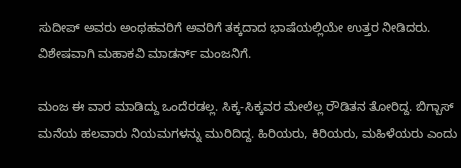ಸುದೀಪ್ ಅವರು ಅಂಥಹವರಿಗೆ ಅವರಿಗೆ ತಕ್ಕದಾದ ಭಾಷೆಯಲ್ಲಿಯೇ ಉತ್ತರ ನೀಡಿದರು. ವಿಶೇಷವಾಗಿ ಮಹಾಕವಿ ಮಾಡರ್ನ್ ಮಂಜನಿಗೆ.

ಮಂಜ ಈ ವಾರ ಮಾಡಿದ್ದು ಒಂದೆರಡಲ್ಲ. ಸಿಕ್ಕ-ಸಿಕ್ಕವರ ಮೇಲೆಲ್ಲ ರೌಡಿತನ ತೋರಿದ್ದ. ಬಿಗ್ಬಾಸ್ ಮನೆಯ ಹಲವಾರು ನಿಯಮಗಳನ್ನು ಮುರಿದಿದ್ದ. ಹಿರಿಯರು, ಕಿರಿಯರು, ಮಹಿಳೆಯರು ಎಂದು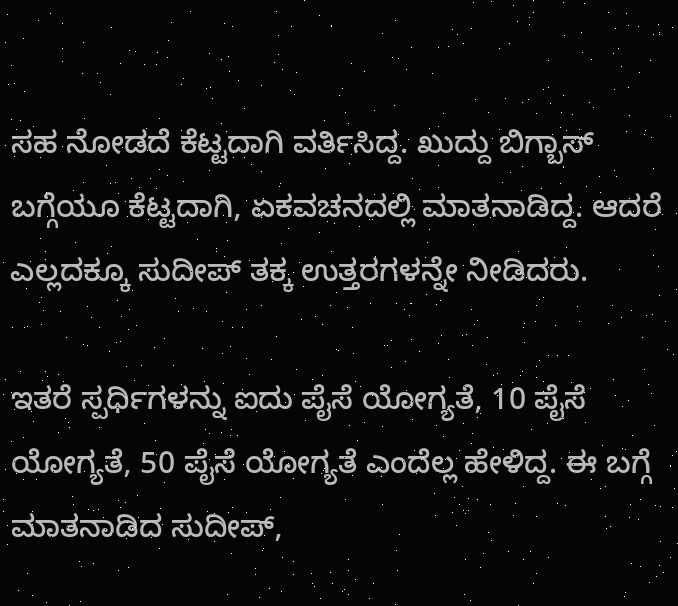ಸಹ ನೋಡದೆ ಕೆಟ್ಟದಾಗಿ ವರ್ತಿಸಿದ್ದ. ಖುದ್ದು ಬಿಗ್ಬಾಸ್ ಬಗ್ಗೆಯೂ ಕೆಟ್ಟದಾಗಿ, ಏಕವಚನದಲ್ಲಿ ಮಾತನಾಡಿದ್ದ. ಆದರೆ ಎಲ್ಲದಕ್ಕೂ ಸುದೀಪ್ ತಕ್ಕ ಉತ್ತರಗಳನ್ನೇ ನೀಡಿದರು.

ಇತರೆ ಸ್ಪರ್ಧಿಗಳನ್ನು ಐದು ಪೈಸೆ ಯೋಗ್ಯತೆ, 10 ಪೈಸೆ ಯೋಗ್ಯತೆ, 50 ಪೈಸೆ ಯೋಗ್ಯತೆ ಎಂದೆಲ್ಲ ಹೇಳಿದ್ದ. ಈ ಬಗ್ಗೆ ಮಾತನಾಡಿದ ಸುದೀಪ್,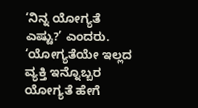‘ನಿನ್ನ ಯೋಗ್ಯತೆ ಎಷ್ಟು?’ ಎಂದರು. ‘ಯೋಗ್ಯತೆಯೇ ಇಲ್ಲದ ವ್ಯಕ್ತಿ ಇನ್ನೊಬ್ಬರ ಯೋಗ್ಯತೆ ಹೇಗೆ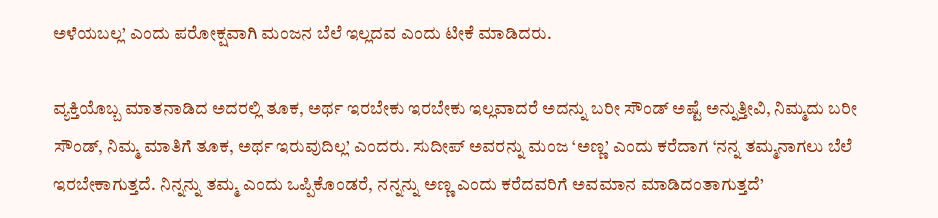ಅಳೆಯಬಲ್ಲ’ ಎಂದು ಪರೋಕ್ಷವಾಗಿ ಮಂಜನ ಬೆಲೆ ಇಲ್ಲದವ ಎಂದು ಟೀಕೆ ಮಾಡಿದರು.

ವ್ಯಕ್ತಿಯೊಬ್ಬ ಮಾತನಾಡಿದ ಅದರಲ್ಲಿ ತೂಕ, ಅರ್ಥ ಇರಬೇಕು ಇರಬೇಕು ಇಲ್ಲವಾದರೆ ಅದನ್ನು ಬರೀ ಸೌಂಡ್ ಅಷ್ಟೆ ಅನ್ನುತ್ತೀವಿ, ನಿಮ್ಮದು ಬರೀ ಸೌಂಡ್, ನಿಮ್ಮ ಮಾತಿಗೆ ತೂಕ, ಅರ್ಥ ಇರುವುದಿಲ್ಲ’ ಎಂದರು. ಸುದೀಪ್ ಅವರನ್ನು ಮಂಜ ‘ಅಣ್ಣ’ ಎಂದು ಕರೆದಾಗ ‘ನನ್ನ ತಮ್ಮನಾಗಲು ಬೆಲೆ ಇರಬೇಕಾಗುತ್ತದೆ. ನಿನ್ನನ್ನು ತಮ್ಮ ಎಂದು ಒಪ್ಪಿಕೊಂಡರೆ, ನನ್ನನ್ನು ಅಣ್ಣ ಎಂದು ಕರೆದವರಿಗೆ ಅವಮಾನ ಮಾಡಿದಂತಾಗುತ್ತದೆ’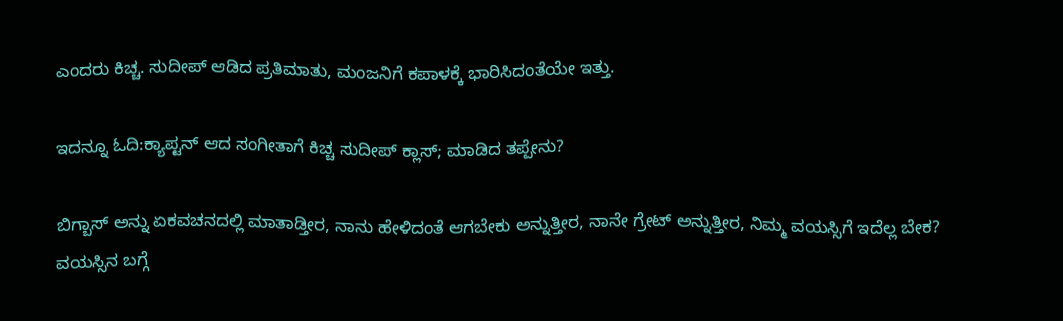ಎಂದರು ಕಿಚ್ಚ. ಸುದೀಪ್ ಆಡಿದ ಪ್ರತಿಮಾತು, ಮಂಜನಿಗೆ ಕಪಾಳಕ್ಕೆ ಭಾರಿಸಿದಂತೆಯೇ ಇತ್ತು.

ಇದನ್ನೂ ಓದಿ:ಕ್ಯಾಪ್ಟನ್ ಆದ ಸಂಗೀತಾಗೆ ಕಿಚ್ಚ ಸುದೀಪ್ ಕ್ಲಾಸ್; ಮಾಡಿದ ತಪ್ಪೇನು?

ಬಿಗ್ಬಾಸ್ ಅನ್ನು ಏಕವಚನದಲ್ಲಿ ಮಾತಾಡ್ತೀರ, ನಾನು ಹೇಳಿದಂತೆ ಆಗಬೇಕು ಅನ್ನುತ್ತೀರ, ನಾನೇ ಗ್ರೇಟ್ ಅನ್ನುತ್ತೀರ, ನಿಮ್ಮ ವಯಸ್ಸಿಗೆ ಇದೆಲ್ಲ ಬೇಕ? ವಯಸ್ಸಿನ ಬಗ್ಗೆ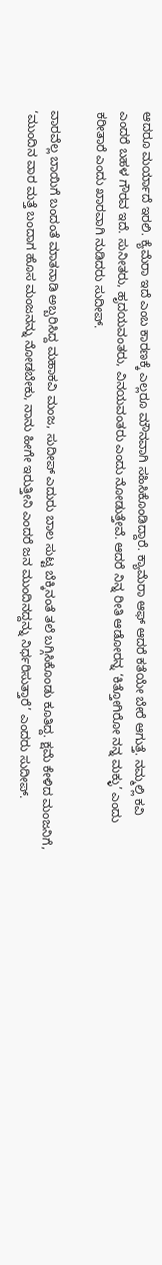ಆದರೂ ಮರ್ಯಾದೆ ಇರಲಿ. ಕ್ಯೆಮೆರಾ ಇದೆ ಎಂಬ ಕಾರಣಕ್ಕೆ ಎಲ್ಲರೂ ಮೌನವಾಗಿ ಸಹಿಸಿಕೊಂಡಿದ್ದಾರೆ. ಕ್ಯಾಮೆರಾ ಆಫ್ ಆದರೆ ಕತೆಯೇ ಬೇರೆ ಆಗುತ್ತೆ. ನಮ್ಮಲ್ಲಿ ಕವಿ ಎಂದರೆ ಬಹಳ ಗೌರವ ಇದೆ. ಸುನೀತರು, ಹೃದಯವಂತರು, ವಿನಯವಂತರು ಎಂದು ನೋಡುತ್ತೇವೆ. ಆದರೆ ನಿನ್ನ ರೀತಿ ಆಡೋರನ್ನ ‘ಕಿತ್ತೋಗಿರೋ ನನ್ನ ಮಕ್ಳು’ ಎಂದು ಕರೀತಾರೆ ಎಂದು ಖಾರವಾಗಿ ನುಡಿದರು ಸುದೀಪ್.

ವಾರವೆಲ್ಲ ಬಾಯಿಗೆ ಬಂದಂತೆ ಮಾತನಾಡಿ ಅಬ್ಬರಿಸಿದ್ದ ಮಹಾಕವಿ ಮಂಜ, ಸುದೀಪ್ ಎದುರು ಬಾಲ ಸುಟ್ಟ ಬೆಕ್ಕಿನಂತೆ ತಲೆ ಬಗ್ಗಿಸಿಕೊಂಡು ಕೂತಿದ್ದ. ಕ್ಷಮೆ ಕೇಳಿದ ಮಂಜನಿಗೆ, ‘ಮುಂದಿನ ವಾರ ಮತ್ತೆ ಬಂದಾಗ ಹೊಸ ಮಂಜನನ್ನು ನೋಡಬೇಕು, ನಾನು ಹೀಗೇ ಇರುತ್ತೀನಿ ಎಂದರೆ ಜನ ಮುಂದಿನದ್ದನ್ನು ನಿರ್ಧರಿಸುತ್ತಾರೆ’ ಎಂದರು ಸುದೀಪ್.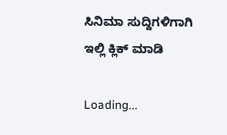ಸಿನಿಮಾ ಸುದ್ದಿಗಳಿಗಾಗಿ ಇಲ್ಲಿ ಕ್ಲಿಕ್ ಮಾಡಿ

Loading...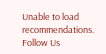Unable to load recommendations.
Follow Us